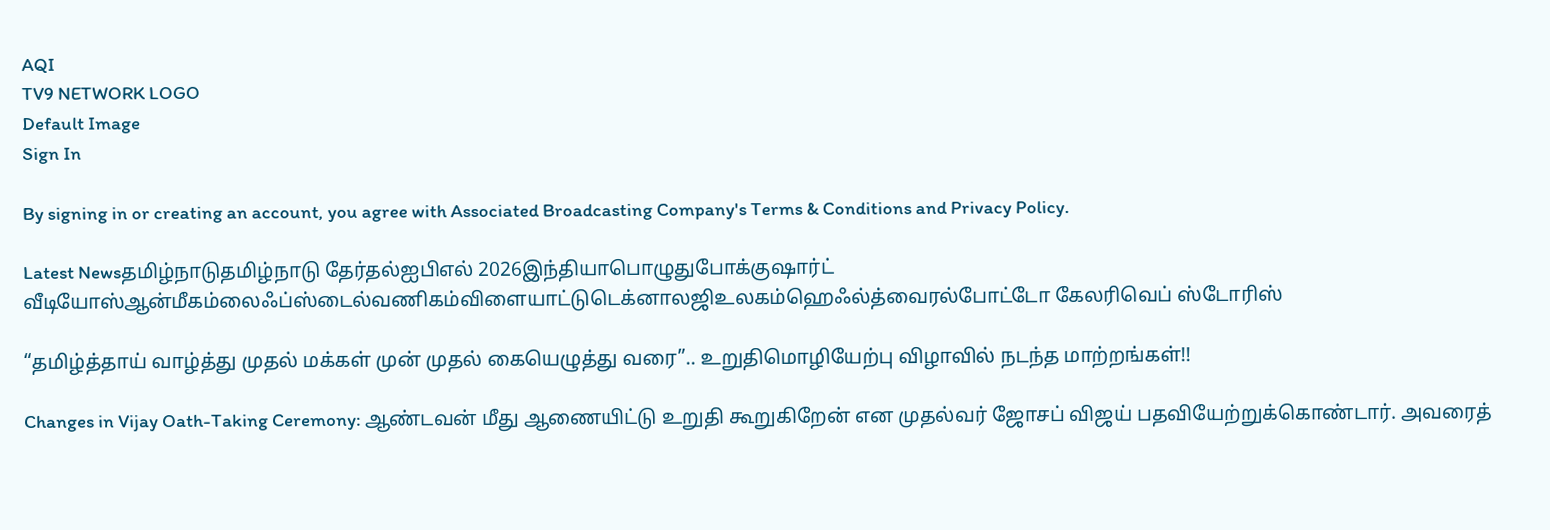AQI
TV9 NETWORK LOGO
Default Image
Sign In

By signing in or creating an account, you agree with Associated Broadcasting Company's Terms & Conditions and Privacy Policy.

Latest Newsதமிழ்நாடுதமிழ்நாடு தேர்தல்ஐபிஎல் 2026இந்தியாபொழுதுபோக்குஷார்ட் வீடியோஸ்ஆன்மீகம்லைஃப்ஸ்டைல்வணிகம்விளையாட்டுடெக்னாலஜிஉலகம்ஹெஃல்த்வைரல்போட்டோ கேலரிவெப் ஸ்டோரிஸ்

“தமிழ்த்தாய் வாழ்த்து முதல் மக்கள் முன் முதல் கையெழுத்து வரை”.. உறுதிமொழியேற்பு விழாவில் நடந்த மாற்றங்கள்!!

Changes in Vijay Oath-Taking Ceremony: ஆண்டவன் மீது ஆணையிட்டு உறுதி கூறுகிறேன் என முதல்வர் ஜோசப் விஜய் பதவியேற்றுக்கொண்டார். அவரைத்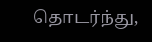தொடர்ந்து,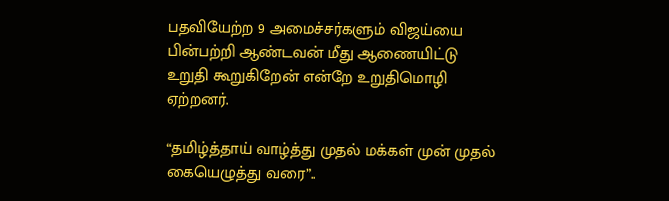பதவியேற்ற 9 அமைச்சர்களும் விஜய்யை பின்பற்றி ஆண்டவன் மீது ஆணையிட்டு உறுதி கூறுகிறேன் என்றே உறுதிமொழி ஏற்றனர்.

“தமிழ்த்தாய் வாழ்த்து முதல் மக்கள் முன் முதல் கையெழுத்து வரை”..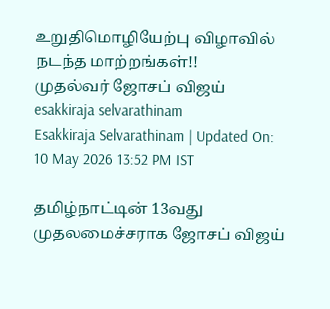உறுதிமொழியேற்பு விழாவில் நடந்த மாற்றங்கள்!!
முதல்வர் ஜோசப் விஜய்
esakkiraja selvarathinam
Esakkiraja Selvarathinam | Updated On: 10 May 2026 13:52 PM IST

தமிழ்நாட்டின் 13வது முதலமைச்சராக ஜோசப் விஜய்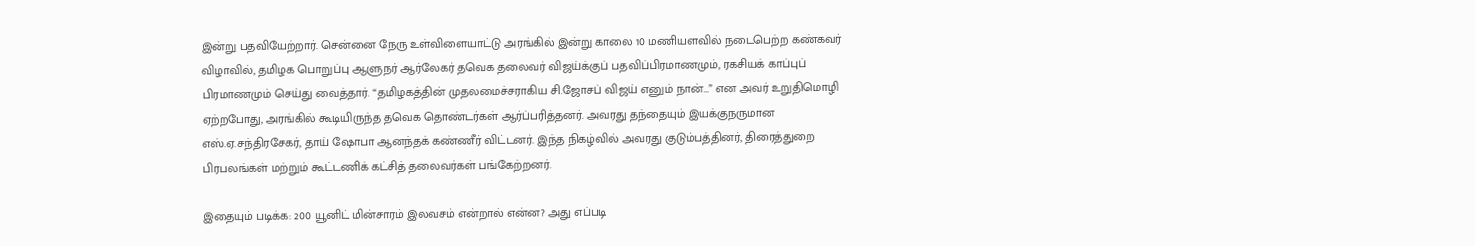இன்று பதவியேற்றார். சென்னை நேரு உள்விளையாட்டு அரங்கில் இன்று காலை 10 மணியளவில் நடைபெற்ற கண்கவர் விழாவில், தமிழக பொறுப்பு ஆளுநர் ஆர்லேகர் தவெக தலைவர் விஜய்க்குப் பதவிப்பிரமாணமும், ரகசியக் காப்புப் பிரமாணமும் செய்து வைத்தார். “தமிழகத்தின் முதலமைச்சராகிய சி.ஜோசப் விஜய் எனும் நான்…” என அவர் உறுதிமொழி ஏற்றபோது, அரங்கில் கூடியிருந்த தவெக தொண்டர்கள் ஆர்ப்பரித்தனர். அவரது தந்தையும் இயக்குநருமான எஸ்.ஏ.சந்திரசேகர், தாய் ஷோபா ஆனந்தக் கண்ணீர் விட்டனர். இந்த நிகழ்வில் அவரது குடும்பத்தினர், திரைத்துறை பிரபலங்கள் மற்றும் கூட்டணிக் கட்சித் தலைவர்கள் பங்கேற்றனர்.

இதையும் படிக்க: 200 யூனிட் மின்சாரம் இலவசம் என்றால் என்ன? அது எப்படி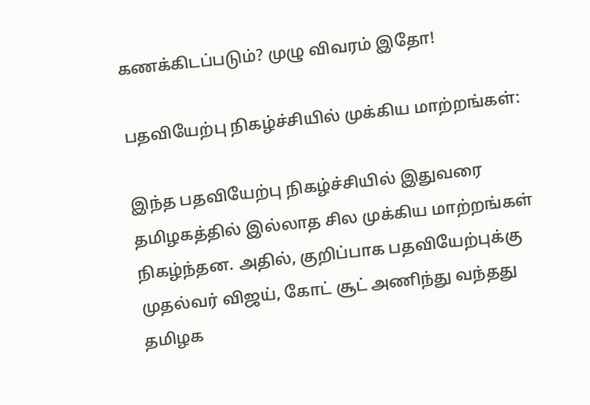கணக்கிடப்படும்? முழு விவரம் இதோ!

பதவியேற்பு நிகழ்ச்சியில் முக்கிய மாற்றங்கள்:

இந்த பதவியேற்பு நிகழ்ச்சியில் இதுவரை தமிழகத்தில் இல்லாத சில முக்கிய மாற்றங்கள் நிகழ்ந்தன. அதில், குறிப்பாக பதவியேற்புக்கு முதல்வர் விஜய், கோட் சூட் அணிந்து வந்தது தமிழக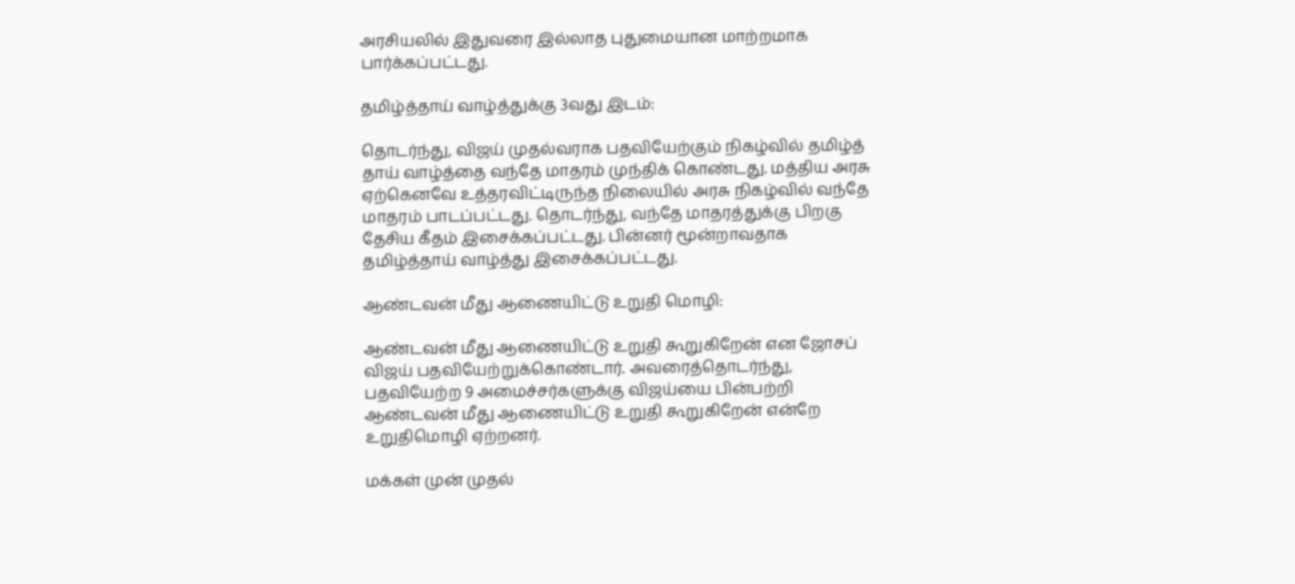அரசியலில் இதுவரை இல்லாத புதுமையான மாற்றமாக பார்க்கப்பட்டது.

தமிழ்த்தாய் வாழ்த்துக்கு 3வது இடம்:

தொடர்ந்து, விஜய் முதல்வராக பதவியேற்கும் நிகழ்வில் தமிழ்த் தாய் வாழ்த்தை வந்தே மாதரம் முந்திக் கொண்டது. மத்திய அரசு ஏற்கெனவே உத்தரவிட்டிருந்த நிலையில் அரசு நிகழ்வில் வந்தே மாதரம் பாடப்பட்டது. தொடர்ந்து, வந்தே மாதரத்துக்கு பிறகு தேசிய கீதம் இசைக்கப்பட்டது. பின்னர் மூன்றாவதாக தமிழ்த்தாய் வாழ்த்து இசைக்கப்பட்டது.

ஆண்டவன் மீது ஆணையிட்டு உறுதி மொழி:

ஆண்டவன் மீது ஆணையிட்டு உறுதி கூறுகிறேன் என ஜோசப் விஜய் பதவியேற்றுக்கொண்டார். அவரைத்தொடர்ந்து, பதவியேற்ற 9 அமைச்சர்களுக்கு விஜய்யை பின்பற்றி ஆண்டவன் மீது ஆணையிட்டு உறுதி கூறுகிறேன் என்றே உறுதிமொழி ஏற்றனர்.

மக்கள் முன் முதல்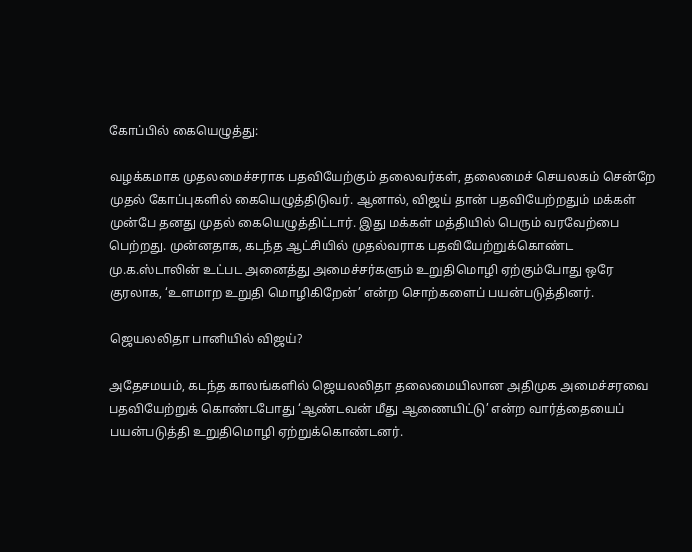கோப்பில் கையெழுத்து:

வழக்கமாக முதலமைச்சராக பதவியேற்கும் தலைவர்கள், தலைமைச் செயலகம் சென்றே முதல் கோப்புகளில் கையெழுத்திடுவர். ஆனால், விஜய் தான் பதவியேற்றதும் மக்கள் முன்பே தனது முதல் கையெழுத்திட்டார். இது மக்கள் மத்தியில் பெரும் வரவேற்பை பெற்றது. முன்னதாக, கடந்த ஆட்சியில் முதல்வராக பதவியேற்றுக்கொண்ட மு.க.ஸ்டாலின் உட்பட அனைத்து அமைச்சர்களும் உறுதிமொழி ஏற்கும்போது ஒரே குரலாக, ‘உளமாற உறுதி மொழிகிறேன்’ என்ற சொற்களைப் பயன்படுத்தினர்.

ஜெயலலிதா பானியில் விஜய்?

அதேசமயம், கடந்த காலங்களில் ஜெயலலிதா தலைமையிலான அதிமுக அமைச்சரவை பதவியேற்றுக் கொண்டபோது ‘ஆண்டவன் மீது ஆணையிட்டு’ என்ற வார்த்தையைப் பயன்படுத்தி உறுதிமொழி ஏற்றுக்கொண்டனர்.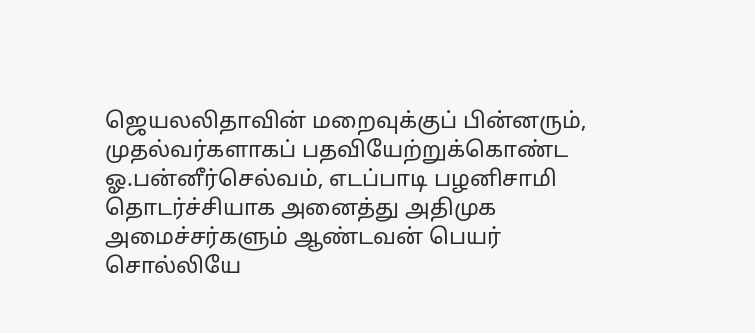ஜெயலலிதாவின் மறைவுக்குப் பின்னரும், முதல்வர்களாகப் பதவியேற்றுக்கொண்ட ஓ.பன்னீர்செல்வம், எடப்பாடி பழனிசாமி தொடர்ச்சியாக அனைத்து அதிமுக அமைச்சர்களும் ஆண்டவன் பெயர் சொல்லியே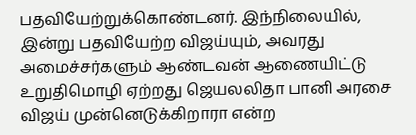பதவியேற்றுக்கொண்டனர். இந்நிலையில், இன்று பதவியேற்ற விஜய்யும், அவரது அமைச்சர்களும் ஆண்டவன் ஆணையிட்டு உறுதிமொழி ஏற்றது ஜெயலலிதா பானி அரசை விஜய் முன்னெடுக்கிறாரா என்ற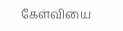கேள்வியை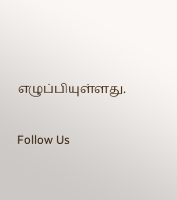எழுப்பியுள்ளது.

Follow Us